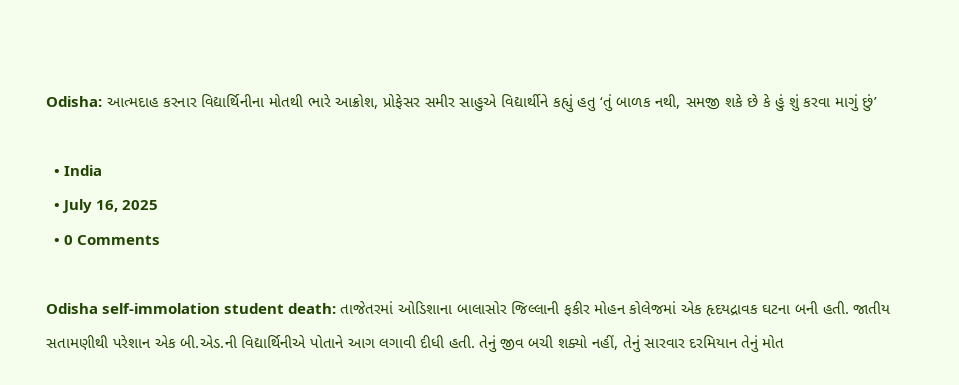Odisha: આત્મદાહ કરનાર વિદ્યાર્થિનીના મોતથી ભારે આક્રોશ, પ્રોફેસર સમીર સાહુએ વિદ્યાર્થીને કહ્યું હતુ ‘તું બાળક નથી, સમજી શકે છે કે હું શું કરવા માગું છું’

  • India
  • July 16, 2025
  • 0 Comments

Odisha self-immolation student death: તાજેતરમાં ઓડિશાના બાલાસોર જિલ્લાની ફકીર મોહન કોલેજમાં એક હૃદયદ્રાવક ઘટના બની હતી. જાતીય સતામણીથી પરેશાન એક બી.એડ.ની વિદ્યાર્થિનીએ પોતાને આગ લગાવી દીધી હતી. તેનું જીવ બચી શક્યો નહીં, તેનું સારવાર દરમિયાન તેનું મોત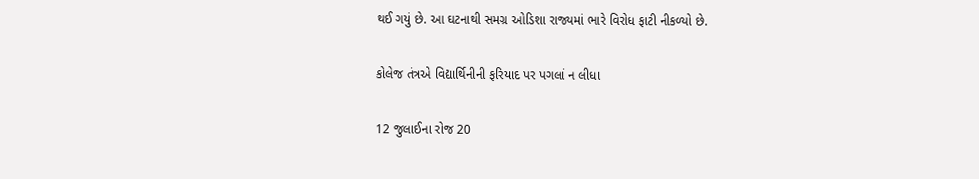થઈ ગયું છે. આ ઘટનાથી સમગ્ર ઓડિશા રાજ્યમાં ભારે વિરોધ ફાટી નીકળ્યો છે.

કોલેજ તંત્રએ વિદ્યાર્થિનીની ફરિયાદ પર પગલાં ન લીધા

12 જુલાઈના રોજ 20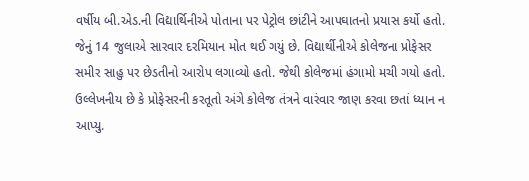વર્ષીય બી.એડ.ની વિદ્યાર્થિનીએ પોતાના પર પેટ્રોલ છાંટીને આપઘાતનો પ્રયાસ કર્યો હતો. જેનું 14 જુલાએ સારવાર દરમિયાન મોત થઈ ગયું છે. વિદ્યાર્થીનીએ કોલેજના પ્રોફેસર સમીર સાહુ પર છેડતીનો આરોપ લગાવ્યો હતો. જેથી કોલેજમાં હંગામો મચી ગયો હતો. ઉલ્લેખનીય છે કે પ્રોફેસરની કરતૂતો અંગે કોલેજ તંત્રને વારંવાર જાણ કરવા છતાં ધ્યાન ન આપ્યુ.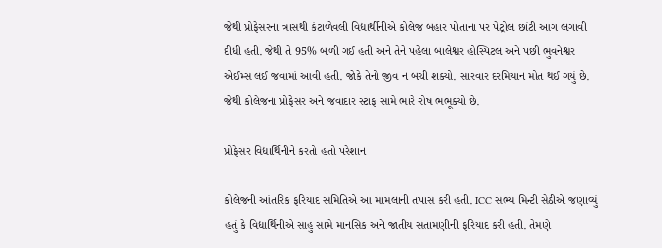જેથી પ્રોફેસરના ત્રાસથી કંટાળેવલી વિદ્યાર્થીનીએ કોલેજ બહાર પોતાના પર પેટ્રોલ છાંટી આગ લગાવી દીધી હતી. જેથી તે 95% બળી ગઈ હતી અને તેને પહેલા બાલેશ્વર હોસ્પિટલ અને પછી ભુવનેશ્વર એઈમ્સ લઈ જવામાં આવી હતી. જોકે તેનો જીવ ન બચી શક્યો. સારવાર દરમિયાન મોત થઈ ગયું છે. જેથી કોલેજના પ્રોફેસર અને જવાદાર સ્ટાફ સામે ભારે રોષ ભભૂક્યો છે.

પ્રોફેસર વિદ્યાર્થિનીને કરતો હતો પરેશાન

કોલેજની આંતરિક ફરિયાદ સમિતિએ આ મામલાની તપાસ કરી હતી. ICC સભ્ય મિન્ટી સેઠીએ જણાવ્યું હતું કે વિદ્યાર્થિનીએ સાહુ સામે માનસિક અને જાતીય સતામણીની ફરિયાદ કરી હતી. તેમણે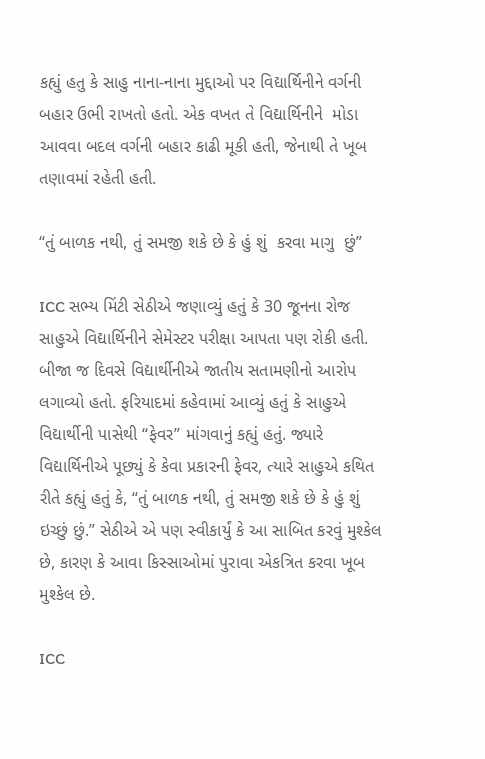કહ્યું હતુ કે સાહુ નાના-નાના મુદ્દાઓ પર વિદ્યાર્થિનીને વર્ગની બહાર ઉભી રાખતો હતો. એક વખત તે વિદ્યાર્થિનીને  મોડા આવવા બદલ વર્ગની બહાર કાઢી મૂકી હતી, જેનાથી તે ખૂબ તણાવમાં રહેતી હતી.

“તું બાળક નથી, તું સમજી શકે છે કે હું શું  કરવા માગુ  છું”

ICC સભ્ય મિંટી સેઠીએ જણાવ્યું હતું કે 30 જૂનના રોજ સાહુએ વિદ્યાર્થિનીને સેમેસ્ટર પરીક્ષા આપતા પણ રોકી હતી. બીજા જ દિવસે વિદ્યાર્થીનીએ જાતીય સતામણીનો આરોપ લગાવ્યો હતો. ફરિયાદમાં કહેવામાં આવ્યું હતું કે સાહુએ વિદ્યાર્થીની પાસેથી “ફેવર” માંગવાનું કહ્યું હતું. જ્યારે વિદ્યાર્થિનીએ પૂછ્યું કે કેવા પ્રકારની ફેવર, ત્યારે સાહુએ કથિત રીતે કહ્યું હતું કે, “તું બાળક નથી, તું સમજી શકે છે કે હું શું ઇચ્છું છું.” સેઠીએ એ પણ સ્વીકાર્યું કે આ સાબિત કરવું મુશ્કેલ છે, કારણ કે આવા કિસ્સાઓમાં પુરાવા એકત્રિત કરવા ખૂબ મુશ્કેલ છે.

ICC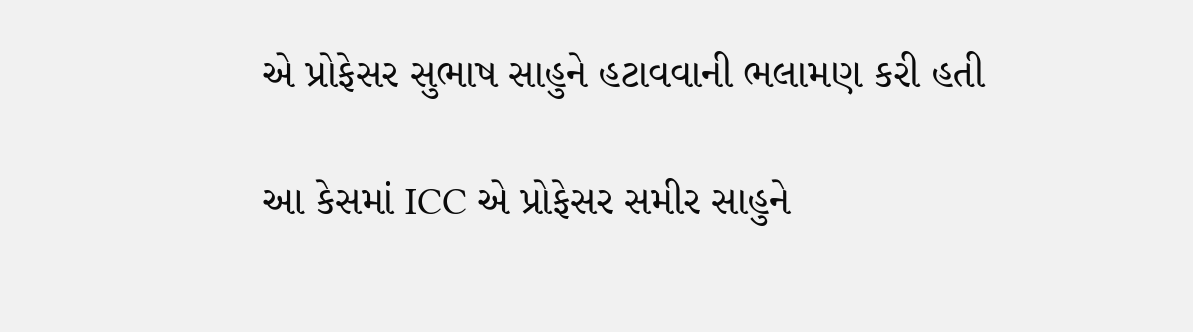એ પ્રોફેસર સુભાષ સાહુને હટાવવાની ભલામણ કરી હતી

આ કેસમાં ICC એ પ્રોફેસર સમીર સાહુને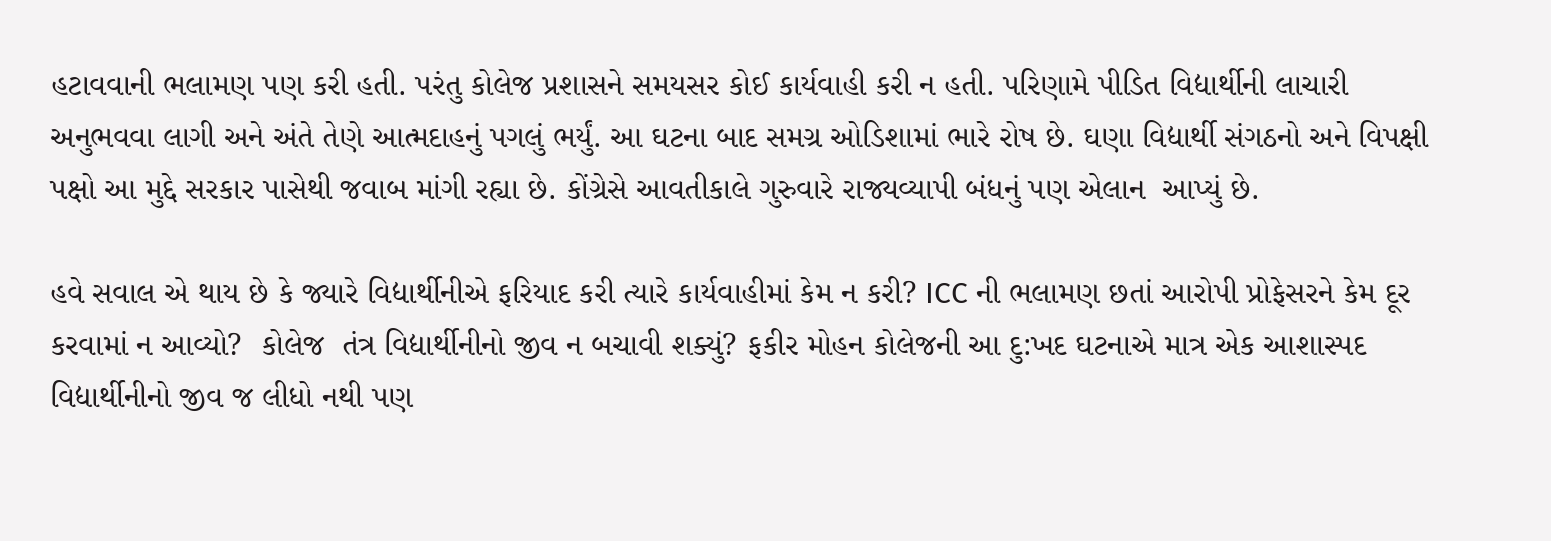હટાવવાની ભલામણ પણ કરી હતી. પરંતુ કોલેજ પ્રશાસને સમયસર કોઈ કાર્યવાહી કરી ન હતી. પરિણામે પીડિત વિદ્યાર્થીની લાચારી અનુભવવા લાગી અને અંતે તેણે આત્મદાહનું પગલું ભર્યું. આ ઘટના બાદ સમગ્ર ઓડિશામાં ભારે રોષ છે. ઘણા વિદ્યાર્થી સંગઠનો અને વિપક્ષી પક્ષો આ મુદ્દે સરકાર પાસેથી જવાબ માંગી રહ્યા છે. કોંગ્રેસે આવતીકાલે ગુરુવારે રાજ્યવ્યાપી બંધનું પણ એલાન  આપ્યું છે.

હવે સવાલ એ થાય છે કે જ્યારે વિદ્યાર્થીનીએ ફરિયાદ કરી ત્યારે કાર્યવાહીમાં કેમ ન કરી? ICC ની ભલામણ છતાં આરોપી પ્રોફેસરને કેમ દૂર કરવામાં ન આવ્યો?  કોલેજ  તંત્ર વિદ્યાર્થીનીનો જીવ ન બચાવી શક્યું? ફકીર મોહન કોલેજની આ દુ:ખદ ઘટનાએ માત્ર એક આશાસ્પદ વિદ્યાર્થીનીનો જીવ જ લીધો નથી પણ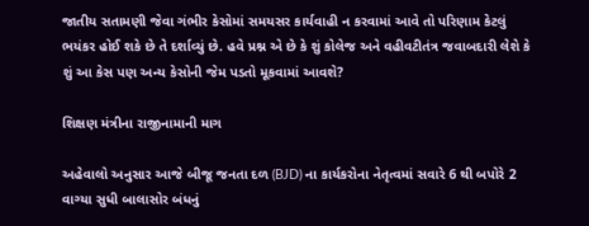જાતીય સતામણી જેવા ગંભીર કેસોમાં સમયસર કાર્યવાહી ન કરવામાં આવે તો પરિણામ કેટલું ભયંકર હોઈ શકે છે તે દર્શાવ્યું છે. હવે પ્રશ્ન એ છે કે શું કોલેજ અને વહીવટીતંત્ર જવાબદારી લેશે કે શું આ કેસ પણ અન્ય કેસોની જેમ પડતો મૂકવામાં આવશે?

શિક્ષણ મંત્રીના રાજીનામાની માગ

અહેવાલો અનુસાર આજે બીજૂ જનતા દળ (BJD) ના કાર્યકરોના નેતૃત્વમાં સવારે 6 થી બપોરે 2 વાગ્યા સુધી બાલાસોર બંધનું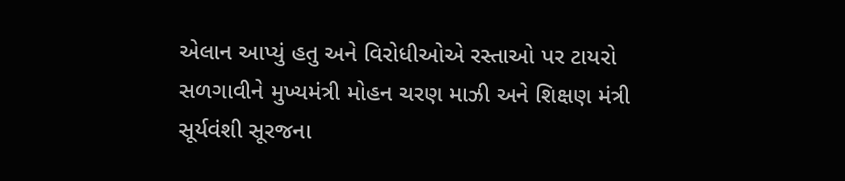એલાન આપ્યું હતુ અને વિરોધીઓએ રસ્તાઓ પર ટાયરો સળગાવીને મુખ્યમંત્રી મોહન ચરણ માઝી અને શિક્ષણ મંત્રી સૂર્યવંશી સૂરજના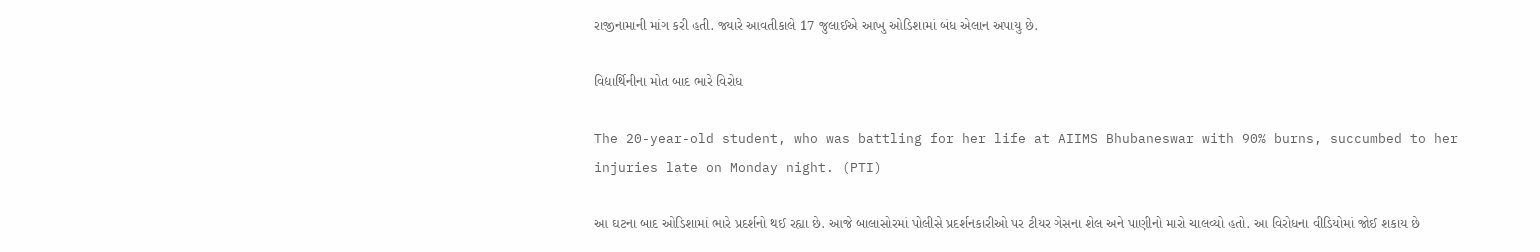રાજીનામાની માંગ કરી હતી. જ્યારે આવતીકાલે 17 જુલાઈએ આખુ ઓડિશામાં બંધ એલાન અપાયુ છે.

વિદ્યાર્થિનીના મોત બાદ ભારે વિરોધ

The 20-year-old student, who was battling for her life at AIIMS Bhubaneswar with 90% burns, succumbed to her injuries late on Monday night. (PTI)

આ ઘટના બાદ ઓડિશામાં ભારે પ્રદર્શનો થઈ રહ્યા છે. આજે બાલાસોરમાં પોલીસે પ્રદર્શનકારીઓ પર ટીયર ગેસના શેલ અને પાણીનો મારો ચાલવ્યો હતો. આ વિરોધના વીડિયોમાં જોઈ શકાય છે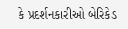કે પ્રદર્શનકારીઓ બેરિકેડ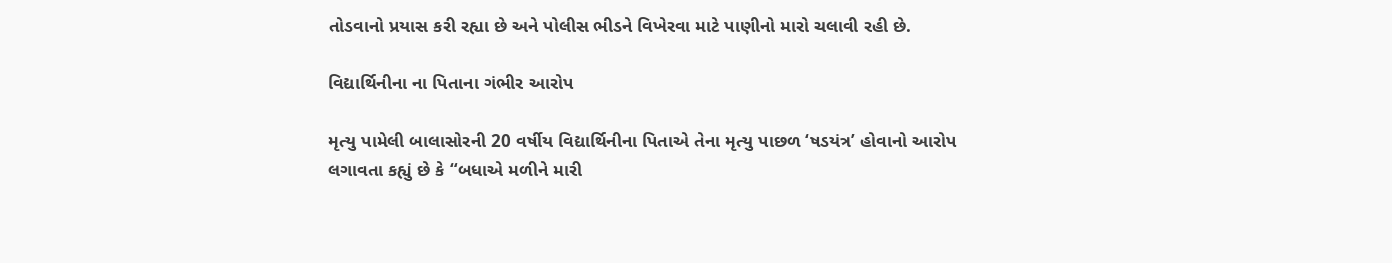તોડવાનો પ્રયાસ કરી રહ્યા છે અને પોલીસ ભીડને વિખેરવા માટે પાણીનો મારો ચલાવી રહી છે.

વિદ્યાર્થિનીના ના પિતાના ગંભીર આરોપ

મૃત્યુ પામેલી બાલાસોરની 20 વર્ષીય વિદ્યાર્થિનીના પિતાએ તેના મૃત્યુ પાછળ ‘ષડયંત્ર’ હોવાનો આરોપ લગાવતા કહ્યું છે કે “બધાએ મળીને મારી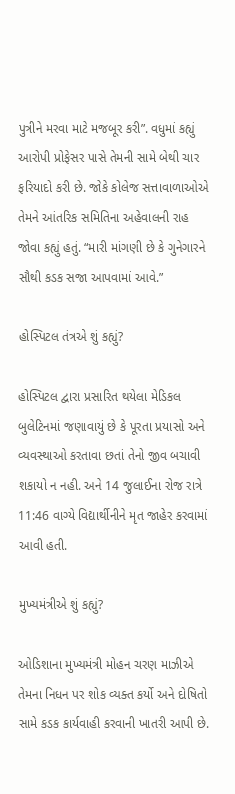પુત્રીને મરવા માટે મજબૂર કરી”. વધુમાં કહ્યું આરોપી પ્રોફેસર પાસે તેમની સામે બેથી ચાર ફરિયાદો કરી છે. જોકે કોલેજ સત્તાવાળાઓએ તેમને આંતરિક સમિતિના અહેવાલની રાહ જોવા કહ્યું હતું. “મારી માંગણી છે કે ગુનેગારને સૌથી કડક સજા આપવામાં આવે.”

હોસ્પિટલ તંત્રએ શું કહ્યું?

હોસ્પિટલ દ્વારા પ્રસારિત થયેલા મેડિકલ બુલેટિનમાં જણાવાયું છે કે પૂરતા પ્રયાસો અને વ્યવસ્થાઓ કરતાવા છતાં તેનો જીવ બચાવી શકાયો ન નહી. અને 14 જુલાઈના રોજ રાત્રે 11:46 વાગ્યે વિદ્યાર્થીનીને મૃત જાહેર કરવામાં આવી હતી.

મુખ્યમંત્રીએ શું કહ્યું?

ઓડિશાના મુખ્યમંત્રી મોહન ચરણ માઝીએ તેમના નિધન પર શોક વ્યક્ત કર્યો અને દોષિતો સામે કડક કાર્યવાહી કરવાની ખાતરી આપી છે.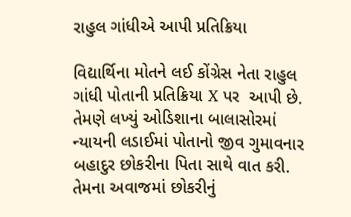રાહુલ ગાંધીએ આપી પ્રતિક્રિયા

વિદ્યાર્થિના મોતને લઈ કોંગ્રેસ નેતા રાહુલ ગાંધી પોતાની પ્રતિક્રિયા X પર  આપી છે. તેમણે લખ્યું ઓડિશાના બાલાસોરમાં ન્યાયની લડાઈમાં પોતાનો જીવ ગુમાવનાર બહાદુર છોકરીના પિતા સાથે વાત કરી. તેમના અવાજમાં છોકરીનું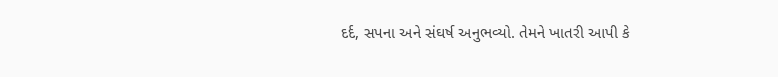દર્દ, સપના અને સંઘર્ષ અનુભવ્યો. તેમને ખાતરી આપી કે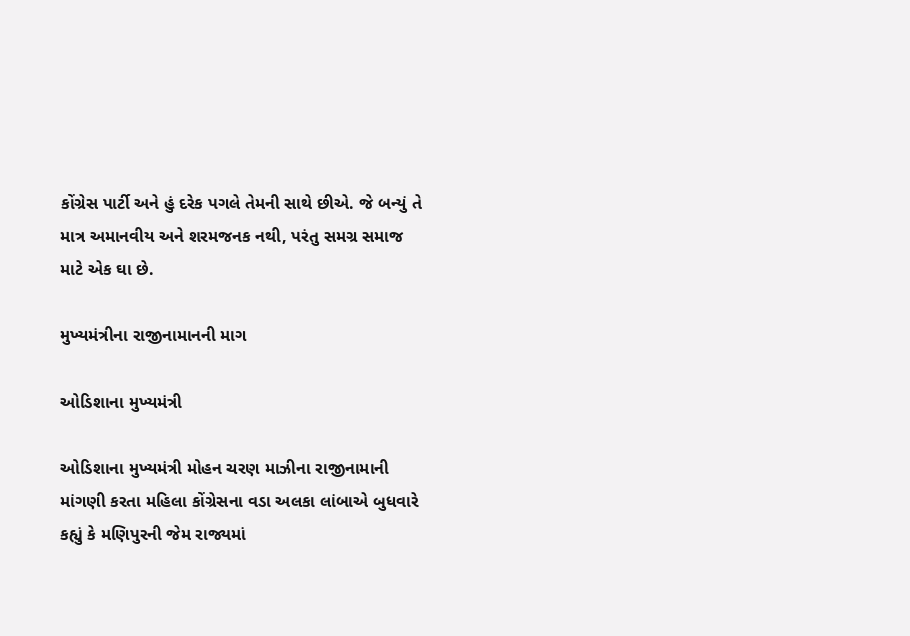કોંગ્રેસ પાર્ટી અને હું દરેક પગલે તેમની સાથે છીએ. જે બન્યું તે માત્ર અમાનવીય અને શરમજનક નથી, પરંતુ સમગ્ર સમાજ માટે એક ઘા છે.

મુખ્યમંત્રીના રાજીનામાનની માગ

ઓડિશાના મુખ્યમંત્રી

ઓડિશાના મુખ્યમંત્રી મોહન ચરણ માઝીના રાજીનામાની માંગણી કરતા મહિલા કોંગ્રેસના વડા અલકા લાંબાએ બુધવારે કહ્યું કે મણિપુરની જેમ રાજ્યમાં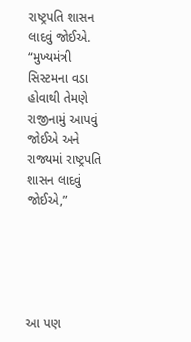રાષ્ટ્રપતિ શાસન લાદવું જોઈએ. “મુખ્યમંત્રી સિસ્ટમના વડા હોવાથી તેમણે રાજીનામું આપવું જોઈએ અને રાજ્યમાં રાષ્ટ્રપતિ શાસન લાદવું જોઈએ,”





આ પણ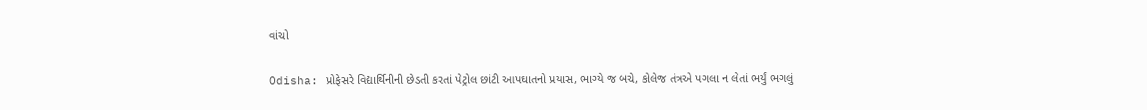વાંચો

Odisha: પ્રોફેસરે વિદ્યાર્થિનીની છેડતી કરતાં પેટ્રોલ છાંટી આપઘાતનો પ્રયાસ, ભાગ્યે જ બચે, કોલેજ તંત્રએ પગલા ન લેતાં ભર્યું ભગલું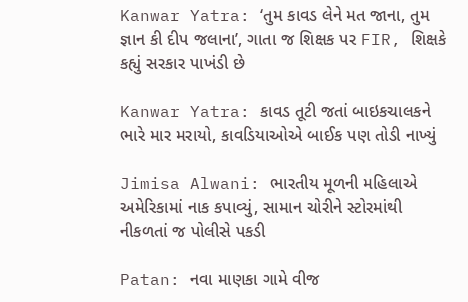Kanwar Yatra: ‘તુમ કાવડ લેને મત જાના, તુમ જ્ઞાન કી દીપ જલાના’, ગાતા જ શિક્ષક પર FIR, શિક્ષકે કહ્યું સરકાર પાખંડી છે

Kanwar Yatra: કાવડ તૂટી જતાં બાઇકચાલકને ભારે માર મરાયો, કાવડિયાઓએ બાઈક પણ તોડી નાખ્યું

Jimisa Alwani: ભારતીય મૂળની મહિલાએ અમેરિકામાં નાક કપાવ્યું, સામાન ચોરીને સ્ટોરમાંથી નીકળતાં જ પોલીસે પકડી

Patan: નવા માણકા ગામે વીજ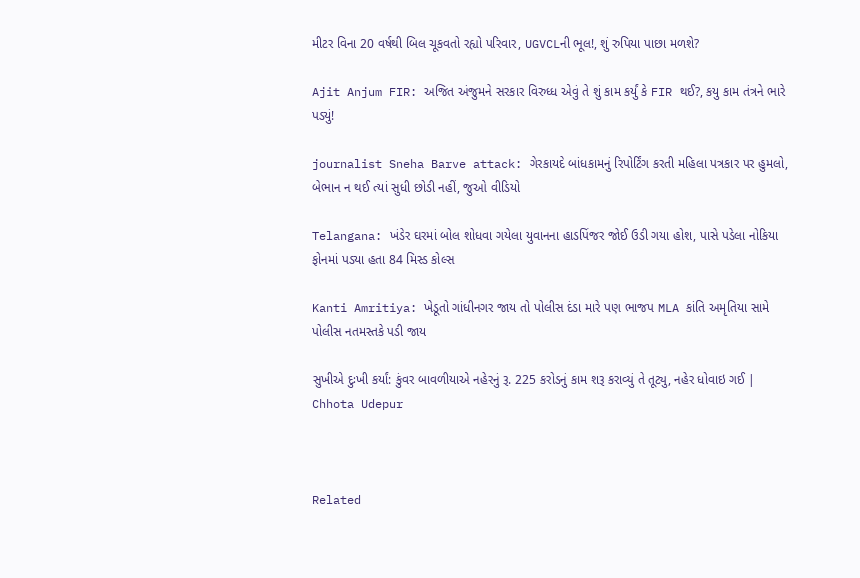મીટર વિના 20 વર્ષથી બિલ ચૂકવતો રહ્યો પરિવાર, UGVCLની ભૂલ!, શું રુપિયા પાછા મળશે?

Ajit Anjum FIR: અજિત અંજુમને સરકાર વિરુધ્ધ એવું તે શું કામ કર્યું કે FIR થઈ?, કયુ કામ તંત્રને ભારે પડ્યું!

journalist Sneha Barve attack: ગેરકાયદે બાંધકામનું રિપોર્ટિંગ કરતી મહિલા પત્રકાર પર હુમલો, બેભાન ન થઈ ત્યાં સુધી છોડી નહીં, જુઓ વીડિયો

Telangana: ખંડેર ઘરમાં બોલ શોધવા ગયેલા યુવાનના હાડપિંજર જોઈ ઉડી ગયા હોશ, પાસે પડેલા નોકિયા ફોનમાં પડ્યા હતા 84 મિસ્ડ કોલ્સ

Kanti Amritiya: ખેડૂતો ગાંધીનગર જાય તો પોલીસ દંડા મારે પણ ભાજપ MLA કાંતિ અમૃતિયા સામે પોલીસ નતમસ્તકે પડી જાય

સુખીએ દુઃખી કર્યાં: કુંવર બાવળીયાએ નહેરનું રૂ. 225 કરોડનું કામ શરૂ કરાવ્યું તે તૂટ્યુ, નહેર ધોવાઇ ગઈ | Chhota Udepur



Related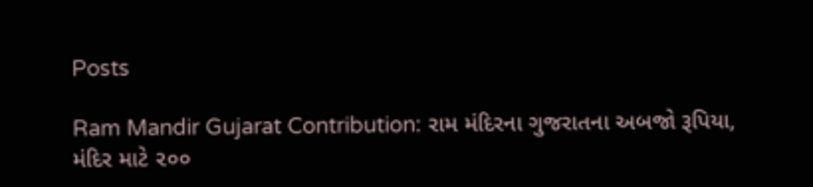Posts

Ram Mandir Gujarat Contribution: રામ મંદિરના ગુજરાતના અબજો રૂપિયા, મંદિર માટે ૨૦૦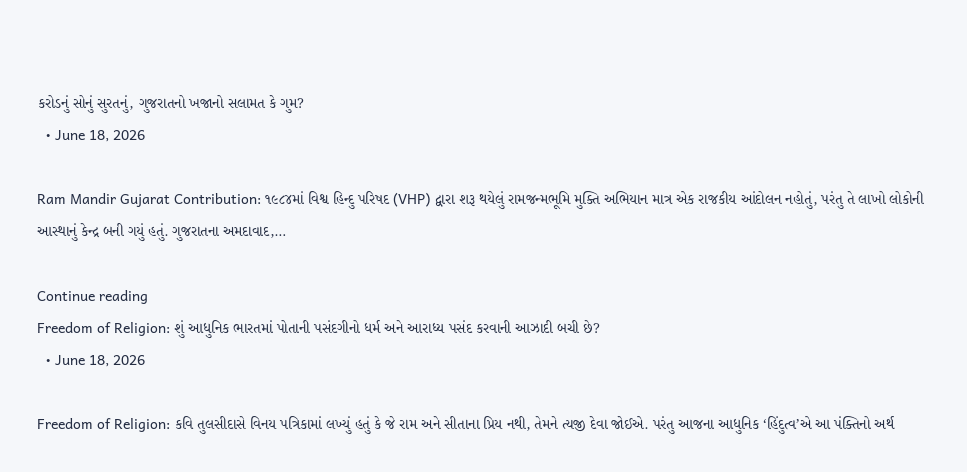કરોડનું સોનું સુરતનું, ગુજરાતનો ખજાનો સલામત કે ગુમ?
  • June 18, 2026

Ram Mandir Gujarat Contribution: ૧૯૮૪માં વિશ્વ હિન્દુ પરિષદ (VHP) દ્વારા શરૂ થયેલું રામજન્મભૂમિ મુક્તિ અભિયાન માત્ર એક રાજકીય આંદોલન નહોતું, પરંતુ તે લાખો લોકોની આસ્થાનું કેન્દ્ર બની ગયું હતું. ગુજરાતના અમદાવાદ,…

Continue reading
Freedom of Religion: શું આધુનિક ભારતમાં પોતાની પસંદગીનો ધર્મ અને આરાધ્ય પસંદ કરવાની આઝાદી બચી છે?
  • June 18, 2026

Freedom of Religion: કવિ તુલસીદાસે વિનય પત્રિકામાં લખ્યું હતું કે જે રામ અને સીતાના પ્રિય નથી, તેમને ત્યજી દેવા જોઈએ. પરંતુ આજના આધુનિક ‘હિંદુત્વ’એ આ પંક્તિનો અર્થ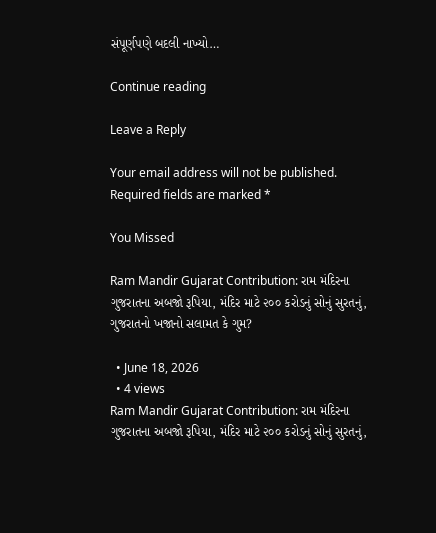સંપૂર્ણપણે બદલી નાખ્યો…

Continue reading

Leave a Reply

Your email address will not be published. Required fields are marked *

You Missed

Ram Mandir Gujarat Contribution: રામ મંદિરના ગુજરાતના અબજો રૂપિયા, મંદિર માટે ૨૦૦ કરોડનું સોનું સુરતનું, ગુજરાતનો ખજાનો સલામત કે ગુમ?

  • June 18, 2026
  • 4 views
Ram Mandir Gujarat Contribution: રામ મંદિરના ગુજરાતના અબજો રૂપિયા, મંદિર માટે ૨૦૦ કરોડનું સોનું સુરતનું,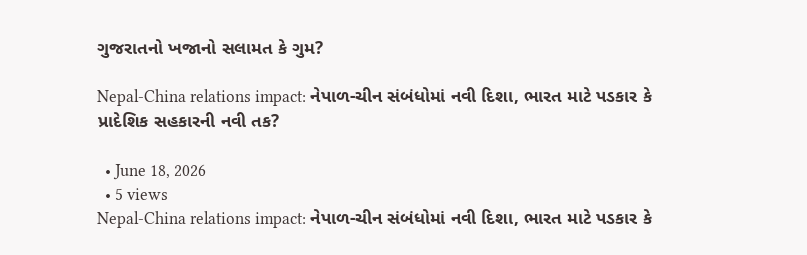ગુજરાતનો ખજાનો સલામત કે ગુમ?

Nepal-China relations impact: નેપાળ-ચીન સંબંધોમાં નવી દિશા, ભારત માટે પડકાર કે પ્રાદેશિક સહકારની નવી તક?

  • June 18, 2026
  • 5 views
Nepal-China relations impact: નેપાળ-ચીન સંબંધોમાં નવી દિશા, ભારત માટે પડકાર કે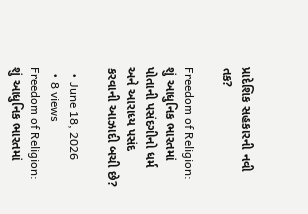પ્રાદેશિક સહકારની નવી તક?

Freedom of Religion: શું આધુનિક ભારતમાં પોતાની પસંદગીનો ધર્મ અને આરાધ્ય પસંદ કરવાની આઝાદી બચી છે?

  • June 18, 2026
  • 8 views
Freedom of Religion: શું આધુનિક ભારતમાં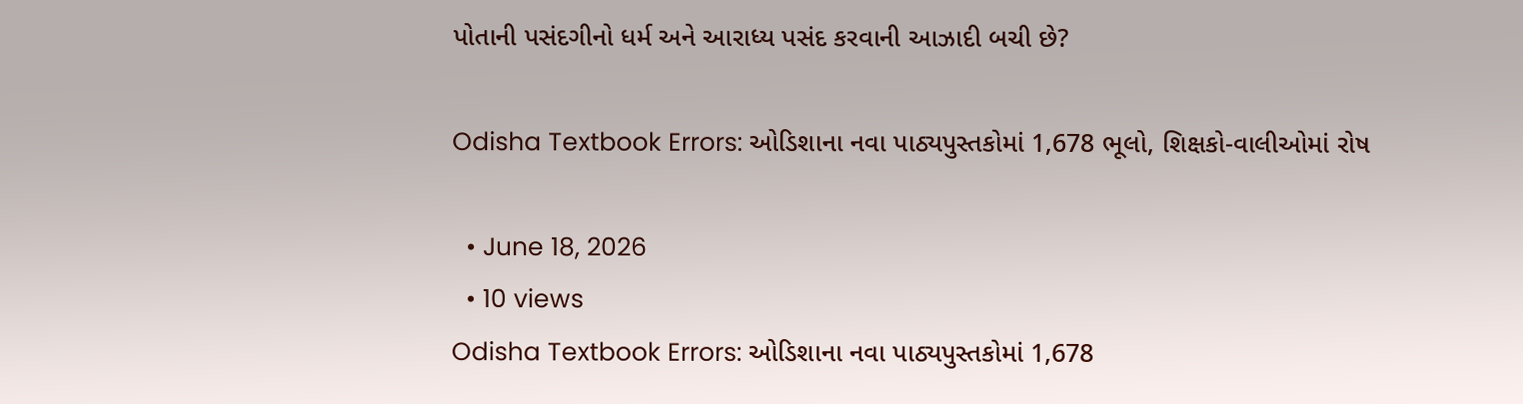પોતાની પસંદગીનો ધર્મ અને આરાધ્ય પસંદ કરવાની આઝાદી બચી છે?

Odisha Textbook Errors: ઓડિશાના નવા પાઠ્યપુસ્તકોમાં 1,678 ભૂલો, શિક્ષકો-વાલીઓમાં રોષ

  • June 18, 2026
  • 10 views
Odisha Textbook Errors: ઓડિશાના નવા પાઠ્યપુસ્તકોમાં 1,678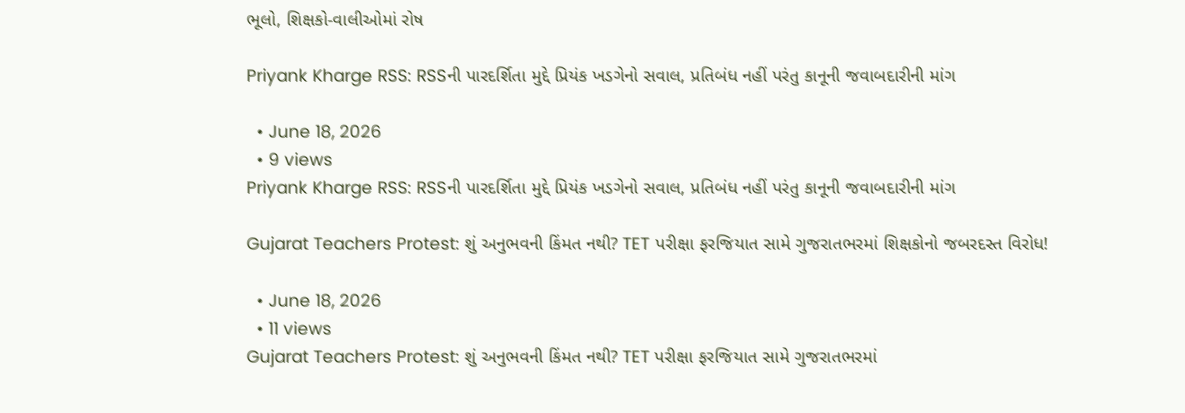ભૂલો, શિક્ષકો-વાલીઓમાં રોષ

Priyank Kharge RSS: RSSની પારદર્શિતા મુદ્દે પ્રિયંક ખડગેનો સવાલ, પ્રતિબંધ નહીં પરંતુ કાનૂની જવાબદારીની માંગ

  • June 18, 2026
  • 9 views
Priyank Kharge RSS: RSSની પારદર્શિતા મુદ્દે પ્રિયંક ખડગેનો સવાલ, પ્રતિબંધ નહીં પરંતુ કાનૂની જવાબદારીની માંગ

Gujarat Teachers Protest: શું અનુભવની કિંમત નથી? TET પરીક્ષા ફરજિયાત સામે ગુજરાતભરમાં શિક્ષકોનો જબરદસ્ત વિરોધ!

  • June 18, 2026
  • 11 views
Gujarat Teachers Protest: શું અનુભવની કિંમત નથી? TET પરીક્ષા ફરજિયાત સામે ગુજરાતભરમાં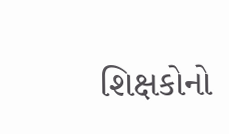શિક્ષકોનો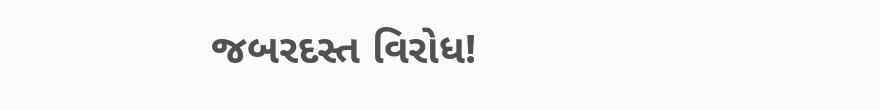જબરદસ્ત વિરોધ!